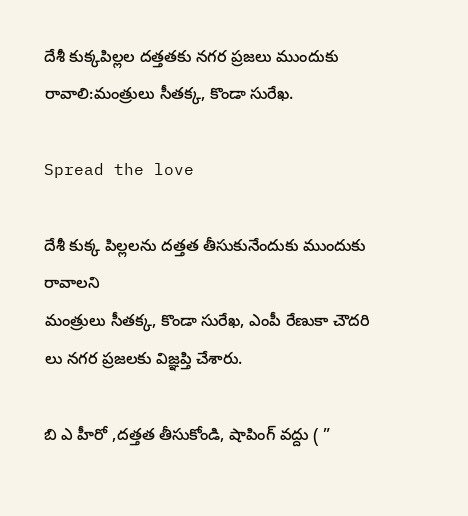దేశీ కుక్కపిల్లల దత్తతకు నగర ప్రజలు ముందుకు రావాలి:మంత్రులు సీతక్క, కొండా సురేఖ.

Spread the love

దేశీ కుక్క పిల్లలను దత్తత తీసుకునేందుకు ముందుకు రావాలని
మంత్రులు సీతక్క, కొండా సురేఖ, ఎంపీ రేణుకా చౌదరి లు నగర ప్రజలకు విజ్ఞప్తి చేశారు.

బి ఎ హీరో ,దత్తత తీసుకోండి, షాపింగ్ వద్దు ( ”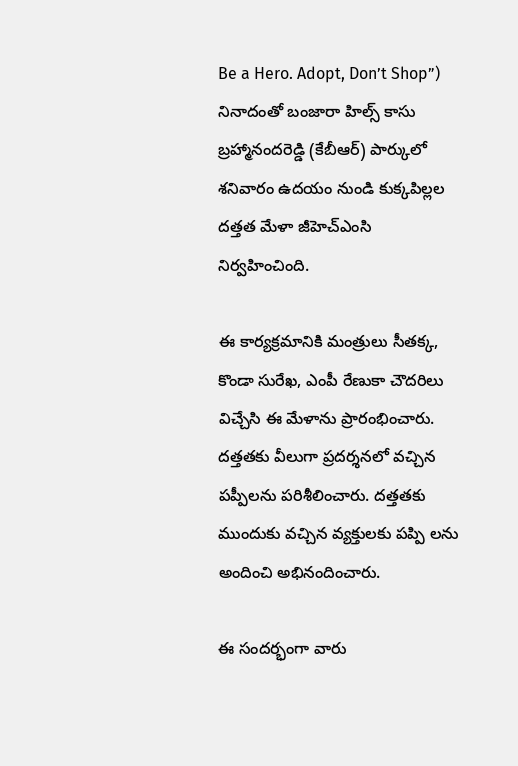Be a Hero. Adopt, Don’t Shop”) నినాదంతో బంజారా హిల్స్ కాసు బ్రహ్మానందరెడ్డి (కేబీఆర్‌) పార్కులో శనివారం ఉదయం నుండి కుక్కపిల్లల దత్తత మేళా జీహెచ్ఎంసి నిర్వహించింది.

ఈ కార్యక్రమానికి మంత్రులు సీతక్క, కొండా సురేఖ, ఎంపీ రేణుకా చౌదరిలు విచ్చేసి ఈ మేళాను ప్రారంభించారు.
దత్తతకు వీలుగా ప్రదర్శనలో వచ్చిన పప్పీలను పరిశీలించారు. దత్తతకు ముందుకు వచ్చిన వ్యక్తులకు పప్పి లను అందించి అభినందించారు.

ఈ సందర్భంగా వారు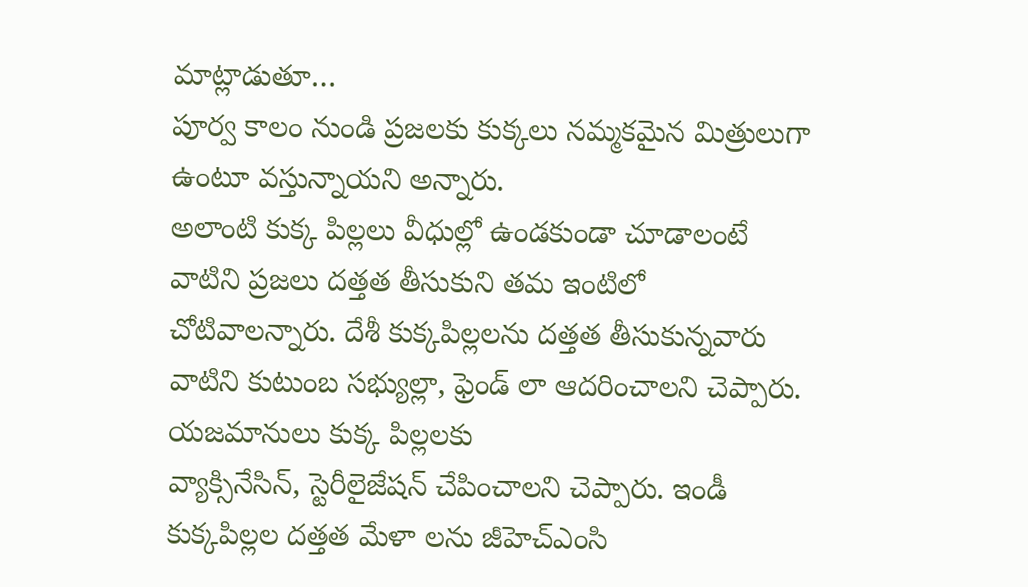మాట్లాడుతూ…
పూర్వ కాలం నుండి ప్రజలకు కుక్కలు నమ్మకమైన మిత్రులుగా ఉంటూ వస్తున్నాయని అన్నారు.
అలాంటి కుక్క పిల్లలు వీధుల్లో ఉండకుండా చూడాలంటే వాటిని ప్రజలు దత్తత తీసుకుని తమ ఇంటిలో చోటివాలన్నారు. దేశీ కుక్కపిల్లలను దత్తత తీసుకున్నవారు వాటిని కుటుంబ సభ్యుల్లా, ఫ్రెండ్ లా ఆదరించాలని చెప్పారు. యజమానులు కుక్క పిల్లలకు
వ్యాక్సినేసిన్, స్టెరీలైజేషన్ చేపించాలని చెప్పారు. ఇండీ కుక్కపిల్లల దత్తత మేళా లను జీహెచ్ఎంసి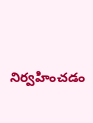నిర్వహించడం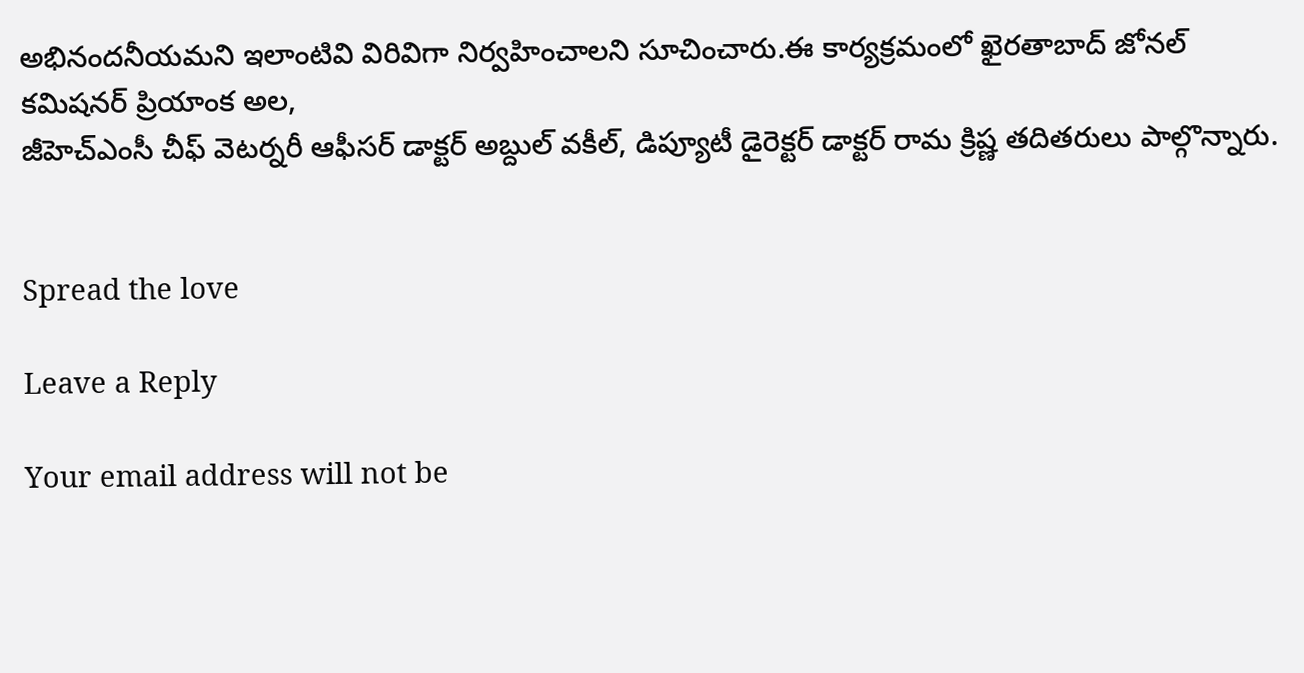అభినందనీయమని ఇలాంటివి విరివిగా నిర్వహించాలని సూచించారు.ఈ కార్యక్రమంలో ఖైరతాబాద్ జోనల్ కమిషనర్ ప్రియాంక అల,
జీహెచ్ఎంసీ చీఫ్ వెటర్నరీ ఆఫీసర్ డాక్టర్ అబ్దుల్ వకీల్‌, డిప్యూటీ డైరెక్టర్ డాక్టర్ రామ క్రిష్ణ తదితరులు పాల్గొన్నారు.


Spread the love

Leave a Reply

Your email address will not be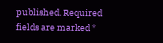published. Required fields are marked *